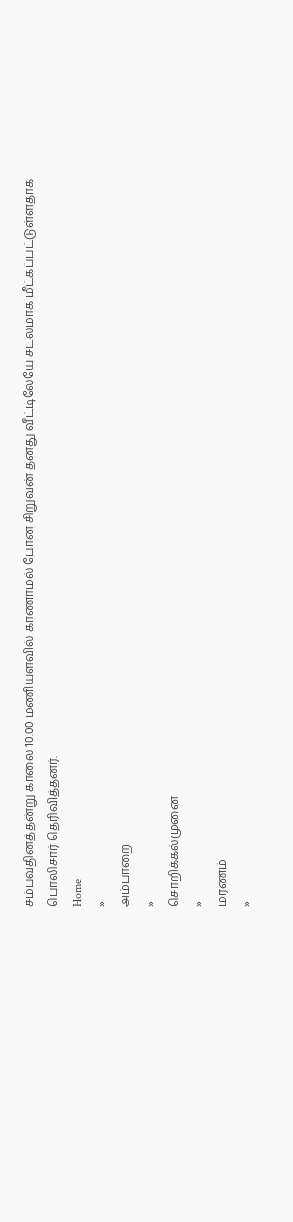சம்பவதினத்தன்று காலை 10.00 மணியளவில் காணாமல் போன சிறுவன் தனது வீட்டிலேயே சடலமாக மீட்கப்பட்டுள்ளதாக பொலிசார் தெரிவித்தனர்.
Home
»
அம்பாறை
»
சொறிக்கல்முனை
»
மரணம்
»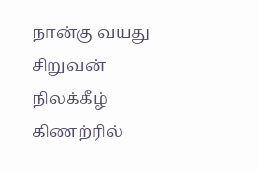நான்கு வயது சிறுவன் நிலக்கீழ் கிணற்ரில்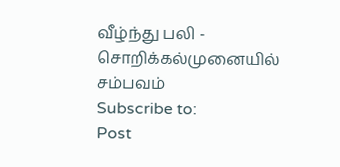வீழ்ந்து பலி - சொறிக்கல்முனையில் சம்பவம்
Subscribe to:
Post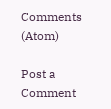Comments (Atom)

Post a Comment